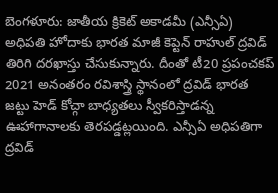బెంగళూరు: జాతీయ క్రికెట్ అకాడమీ (ఎన్సీఏ) అధిపతి హోదాకు భారత మాజీ కెప్టెన్ రాహుల్ ద్రవిడ్ తిరిగి దరఖాస్తు చేసుకున్నారు. దీంతో టీ20 ప్రపంచకప్ 2021 అనంతరం రవిశాస్త్రి స్థానంలో ద్రవిడ్ భారత జట్టు హెడ్ కోచ్గా బాధ్యతలు స్వీకరిస్తాడన్న ఊహాగానాలకు తెరపడ్డట్లయింది. ఎన్సీఏ అధిపతిగా ద్రవిడ్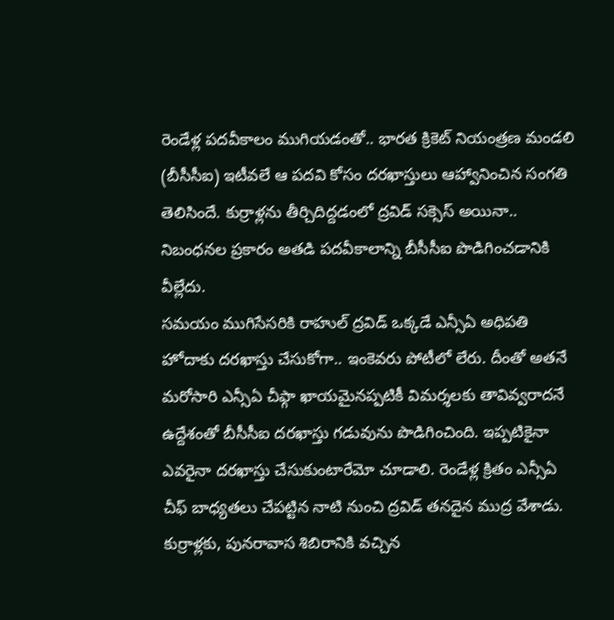రెండేళ్ల పదవీకాలం ముగియడంతో.. భారత క్రికెట్ నియంత్రణ మండలి (బీసీసీఐ) ఇటీవలే ఆ పదవి కోసం దరఖాస్తులు ఆహ్వానించిన సంగతి తెలిసిందే. కుర్రాళ్లను తీర్చిదిద్దడంలో ద్రవిడ్ సక్సెస్ అయినా.. నిబంధనల ప్రకారం అతడి పదవీకాలాన్ని బీసీసీఐ పొడిగించడానికి వీల్లేదు.
సమయం ముగిసేసరికి రాహుల్ ద్రవిడ్ ఒక్కడే ఎన్సీఏ అధిపతి హోదాకు దరఖాస్తు చేసుకోగా.. ఇంకెవరు పోటీలో లేరు. దీంతో అతనే మరోసారి ఎన్సీఏ చీఫ్గా ఖాయమైనప్పటికీ విమర్శలకు తావివ్వరాదనే ఉద్దేశంతో బీసీసీఐ దరఖాస్తు గడువును పొడిగించింది. ఇప్పటికైనా ఎవరైనా దరఖాస్తు చేసుకుంటారేమో చూడాలి. రెండేళ్ల క్రితం ఎన్సీఏ చీఫ్ బాధ్యతలు చేపట్టిన నాటి నుంచి ద్రవిడ్ తనదైన ముద్ర వేశాడు. కుర్రాళ్లకు, పునరావాస శిబిరానికి వచ్చిన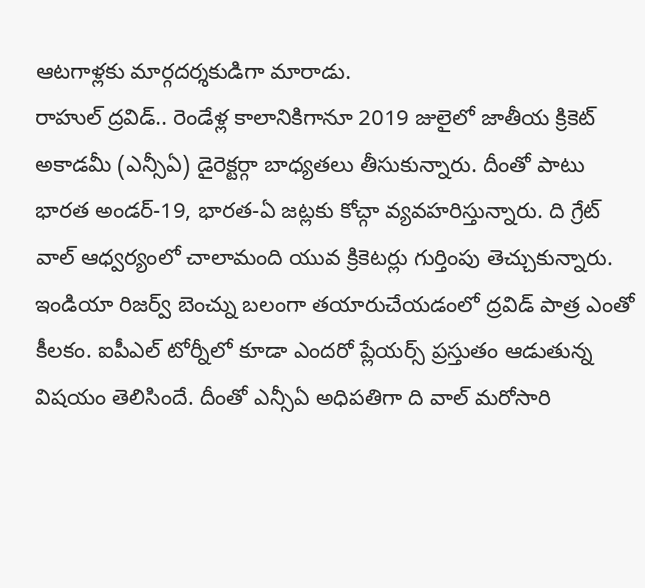ఆటగాళ్లకు మార్గదర్శకుడిగా మారాడు.
రాహుల్ ద్రవిడ్.. రెండేళ్ల కాలానికిగానూ 2019 జులైలో జాతీయ క్రికెట్ అకాడమీ (ఎన్సీఏ) డైరెక్టర్గా బాధ్యతలు తీసుకున్నారు. దీంతో పాటు భారత అండర్-19, భారత-ఏ జట్లకు కోచ్గా వ్యవహరిస్తున్నారు. ది గ్రేట్ వాల్ ఆధ్వర్యంలో చాలామంది యువ క్రికెటర్లు గుర్తింపు తెచ్చుకున్నారు. ఇండియా రిజర్వ్ బెంచ్ను బలంగా తయారుచేయడంలో ద్రవిడ్ పాత్ర ఎంతో కీలకం. ఐపీఎల్ టోర్నీలో కూడా ఎందరో ప్లేయర్స్ ప్రస్తుతం ఆడుతున్న విషయం తెలిసిందే. దీంతో ఎన్సీఏ అధిపతిగా ది వాల్ మరోసారి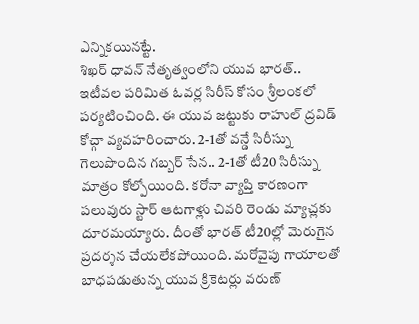ఎన్నికయినట్టే.
శిఖర్ ధావన్ నేతృత్వంలోని యువ భారత్.. ఇటీవల పరిమిత ఓవర్ల సిరీస్ కోసం శ్రీలంకలో పర్యటించింది. ఈ యువ జట్టుకు రాహుల్ ద్రవిడ్ కోచ్గా వ్యవహరించారు. 2-1తో వన్డే సిరీస్ను గెలుపొందిన గబ్బర్ సేన.. 2-1తో టీ20 సిరీస్ను మాత్రం కోల్పోయింది. కరోనా వ్యాప్తి కారణంగా పలువురు స్టార్ ఆటగాళ్లు చివరి రెండు మ్యాచ్లకు దూరమయ్యారు. దీంతో భారత్ టీ20ల్లో మెరుగైన ప్రదర్శన చేయలేకపోయింది. మరోవైపు గాయాలతో బాధపడుతున్న యువ క్రికెటర్లు వరుణ్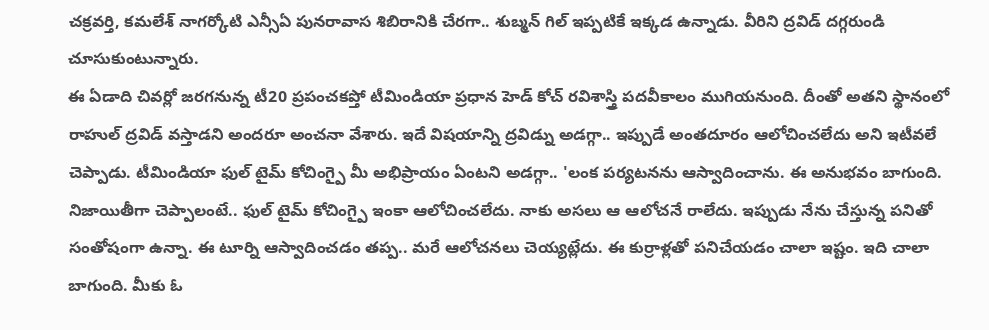చక్రవర్తి, కమలేశ్ నాగర్కోటి ఎన్సీఏ పునరావాస శిబిరానికి చేరగా.. శుబ్మన్ గిల్ ఇప్పటికే ఇక్కడ ఉన్నాడు. వీరిని ద్రవిడ్ దగ్గరుండి చూసుకుంటున్నారు.
ఈ ఏడాది చివర్లో జరగనున్న టీ20 ప్రపంచకప్తో టీమిండియా ప్రధాన హెడ్ కోచ్ రవిశాస్త్రి పదవీకాలం ముగియనుంది. దీంతో అతని స్థానంలో రాహుల్ ద్రవిడ్ వస్తాడని అందరూ అంచనా వేశారు. ఇదే విషయాన్ని ద్రవిడ్ను అడగ్గా.. ఇప్పుడే అంతదూరం ఆలోచించలేదు అని ఇటీవలే చెప్పాడు. టీమిండియా ఫుల్ టైమ్ కోచింగ్పై మీ అభిప్రాయం ఏంటని అడగ్గా.. 'లంక పర్యటనను ఆస్వాదించాను. ఈ అనుభవం బాగుంది. నిజాయితీగా చెప్పాలంటే.. ఫుల్ టైమ్ కోచింగ్పై ఇంకా ఆలోచించలేదు. నాకు అసలు ఆ ఆలోచనే రాలేదు. ఇప్పుడు నేను చేస్తున్న పనితో సంతోషంగా ఉన్నా. ఈ టూర్ని ఆస్వాదించడం తప్ప.. మరే ఆలోచనలు చెయ్యట్లేదు. ఈ కుర్రాళ్లతో పనిచేయడం చాలా ఇష్టం. ఇది చాలా బాగుంది. మీకు ఓ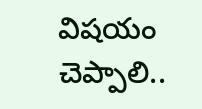విషయం చెప్పాలి..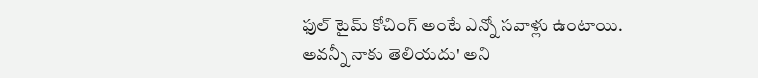ఫుల్ టైమ్ కోచింగ్ అంటే ఎన్నో సవాళ్లు ఉంటాయి. అవన్నీ నాకు తెలియదు' అని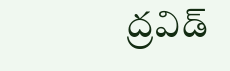ద్రవిడ్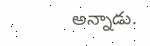అన్నాడు.